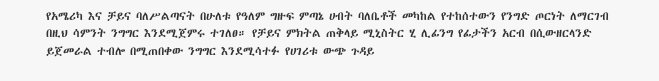የአሜሪካ እና ቻይና ባለሥልጣናት በሁለቱ የዓለም ግዙፍ ምጣኔ ሀብት ባለቤቶች መካከል የተከሰተውን የንግድ ጦርነት ለማርገብ በዚህ ሳምንት ንግግር እንደሚጀምሩ ተገለፀ። የቻይና ምክትል ጠቅላይ ሚኒስትር ሂ ሊፊንግ የፊታችን አርብ በሲውዘርላንድ ይጀመራል ተብሎ በሚጠበቀው ንግግር እንደሚሳተፉ የሀገሪቱ ውጭ ጉዳይ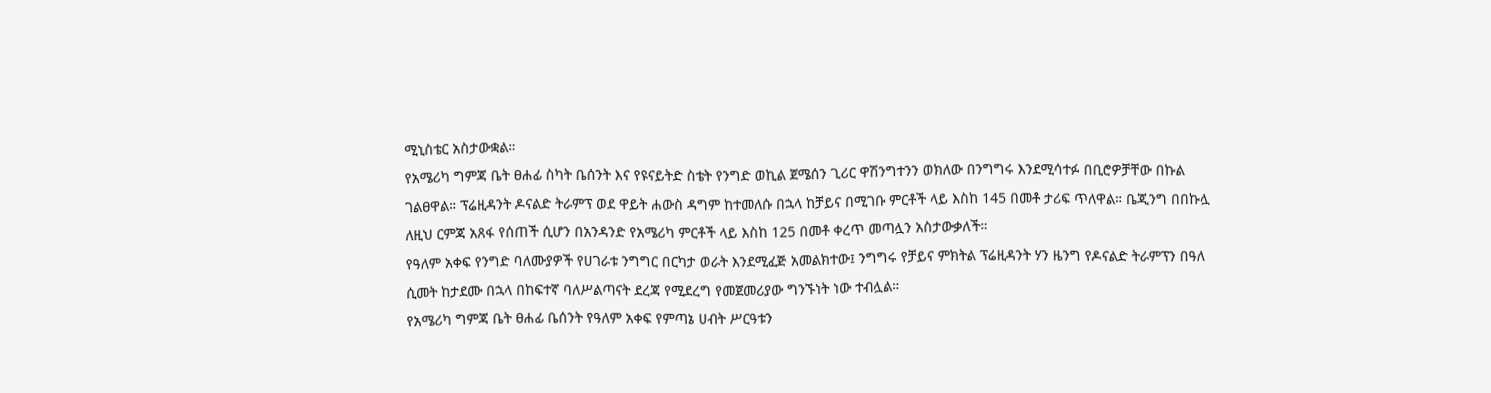ሚኒስቴር አስታውቋል።
የአሜሪካ ግምጃ ቤት ፀሐፊ ስካት ቤሰንት እና የዩናይትድ ስቴት የንግድ ወኪል ጀሜሰን ጊሪር ዋሽንግተንን ወክለው በንግግሩ እንደሚሳተፉ በቢሮዎቻቸው በኩል ገልፀዋል። ፕሬዚዳንት ዶናልድ ትራምፕ ወደ ዋይት ሐውስ ዳግም ከተመለሱ በኋላ ከቻይና በሚገቡ ምርቶች ላይ እስከ 145 በመቶ ታሪፍ ጥለዋል። ቤጂንግ በበኩሏ ለዚህ ርምጃ አጸፋ የሰጠች ሲሆን በአንዳንድ የአሜሪካ ምርቶች ላይ እስከ 125 በመቶ ቀረጥ መጣሏን አስታውቃለች።
የዓለም አቀፍ የንግድ ባለሙያዎች የሀገራቱ ንግግር በርካታ ወራት እንደሚፈጅ አመልክተው፤ ንግግሩ የቻይና ምክትል ፕሬዚዳንት ሃን ዜንግ የዶናልድ ትራምፕን በዓለ ሲመት ከታደሙ በኋላ በከፍተኛ ባለሥልጣናት ደረጃ የሚደረግ የመጀመሪያው ግንኙነት ነው ተብሏል።
የአሜሪካ ግምጃ ቤት ፀሐፊ ቤሰንት የዓለም አቀፍ የምጣኔ ሀብት ሥርዓቱን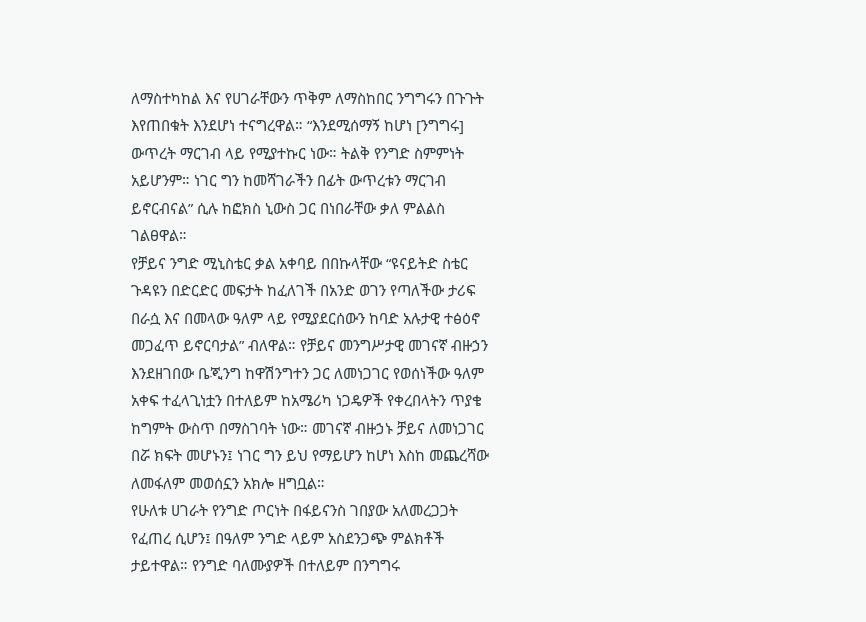ለማስተካከል እና የሀገራቸውን ጥቅም ለማስከበር ንግግሩን በጉጉት እየጠበቁት እንደሆነ ተናግረዋል። “እንደሚሰማኝ ከሆነ [ንግግሩ] ውጥረት ማርገብ ላይ የሚያተኩር ነው። ትልቅ የንግድ ስምምነት አይሆንም። ነገር ግን ከመሻገራችን በፊት ውጥረቱን ማርገብ ይኖርብናል” ሲሉ ከፎክስ ኒውስ ጋር በነበራቸው ቃለ ምልልስ ገልፀዋል።
የቻይና ንግድ ሚኒስቴር ቃል አቀባይ በበኩላቸው “ዩናይትድ ስቴር ጉዳዩን በድርድር መፍታት ከፈለገች በአንድ ወገን የጣለችው ታሪፍ በራሷ እና በመላው ዓለም ላይ የሚያደርሰውን ከባድ አሉታዊ ተፅዕኖ መጋፈጥ ይኖርባታል” ብለዋል። የቻይና መንግሥታዊ መገናኛ ብዙኃን እንደዘገበው ቤጂንግ ከዋሽንግተን ጋር ለመነጋገር የወሰነችው ዓለም አቀፍ ተፈላጊነቷን በተለይም ከአሜሪካ ነጋዴዎች የቀረበላትን ጥያቄ ከግምት ውስጥ በማስገባት ነው። መገናኛ ብዙኃኑ ቻይና ለመነጋገር በሯ ክፍት መሆኑን፤ ነገር ግን ይህ የማይሆን ከሆነ እስከ መጨረሻው ለመፋለም መወሰኗን አክሎ ዘግቧል።
የሁለቱ ሀገራት የንግድ ጦርነት በፋይናንስ ገበያው አለመረጋጋት የፈጠረ ሲሆን፤ በዓለም ንግድ ላይም አስደንጋጭ ምልክቶች ታይተዋል። የንግድ ባለሙያዎች በተለይም በንግግሩ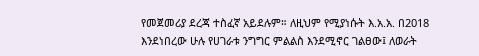የመጀመሪያ ደረጃ ተስፈኛ አይደሉም። ለዚህም የሚያነሱት እ.አ.አ. በ2018 እንደነበረው ሁሉ የሀገራቱ ንግግር ምልልስ እንደሚኖር ገልፀው፤ ለወራት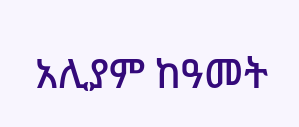አሊያም ከዓመት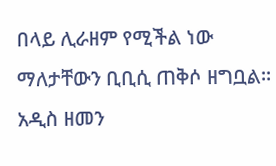በላይ ሊራዘም የሚችል ነው ማለታቸውን ቢቢሲ ጠቅሶ ዘግቧል።
አዲስ ዘመን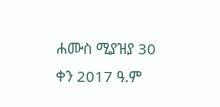ሐሙስ ሚያዝያ 30 ቀን 2017 ዓ.ም